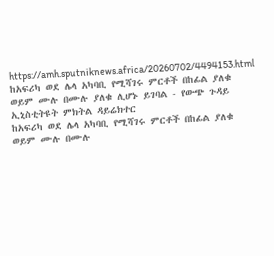https://amh.sputniknews.africa/20260702/4494153.html
ከአፍሪካ ወደ ሌላ አካባቢ የሚሻገሩ ምርቶች በከፊል ያለቁ ወይም ሙሉ በሙሉ ያለቁ ሊሆኑ ይገባል - የውጭ ጉዳይ ኢኒስቲትዩት ምክትል ዳይሬክተር
ከአፍሪካ ወደ ሌላ አካባቢ የሚሻገሩ ምርቶች በከፊል ያለቁ ወይም ሙሉ በሙሉ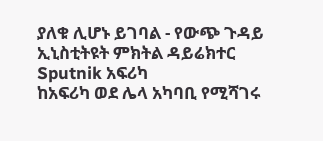ያለቁ ሊሆኑ ይገባል - የውጭ ጉዳይ ኢኒስቲትዩት ምክትል ዳይሬክተር
Sputnik አፍሪካ
ከአፍሪካ ወደ ሌላ አካባቢ የሚሻገሩ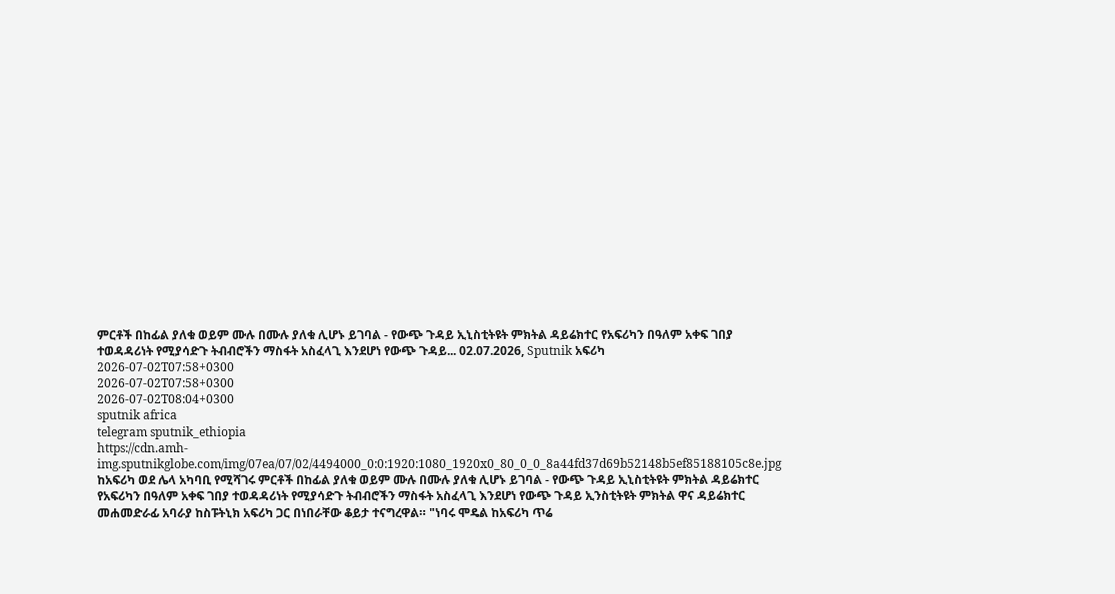ምርቶች በከፊል ያለቁ ወይም ሙሉ በሙሉ ያለቁ ሊሆኑ ይገባል - የውጭ ጉዳይ ኢኒስቲትዩት ምክትል ዳይሬክተር የአፍሪካን በዓለም አቀፍ ገበያ ተወዳዳሪነት የሚያሳድጉ ትብብሮችን ማስፋት አስፈላጊ እንደሆነ የውጭ ጉዳይ... 02.07.2026, Sputnik አፍሪካ
2026-07-02T07:58+0300
2026-07-02T07:58+0300
2026-07-02T08:04+0300
sputnik africa
telegram sputnik_ethiopia
https://cdn.amh-img.sputnikglobe.com/img/07ea/07/02/4494000_0:0:1920:1080_1920x0_80_0_0_8a44fd37d69b52148b5ef85188105c8e.jpg
ከአፍሪካ ወደ ሌላ አካባቢ የሚሻገሩ ምርቶች በከፊል ያለቁ ወይም ሙሉ በሙሉ ያለቁ ሊሆኑ ይገባል - የውጭ ጉዳይ ኢኒስቲትዩት ምክትል ዳይሬክተር የአፍሪካን በዓለም አቀፍ ገበያ ተወዳዳሪነት የሚያሳድጉ ትብብሮችን ማስፋት አስፈላጊ እንደሆነ የውጭ ጉዳይ ኢንስቲትዩት ምክትል ዋና ዳይሬክተር መሐመድራፊ አባራያ ከስፑትኒክ አፍሪካ ጋር በነበራቸው ቆይታ ተናግረዋል። "ነባሩ ሞዴል ከአፍሪካ ጥሬ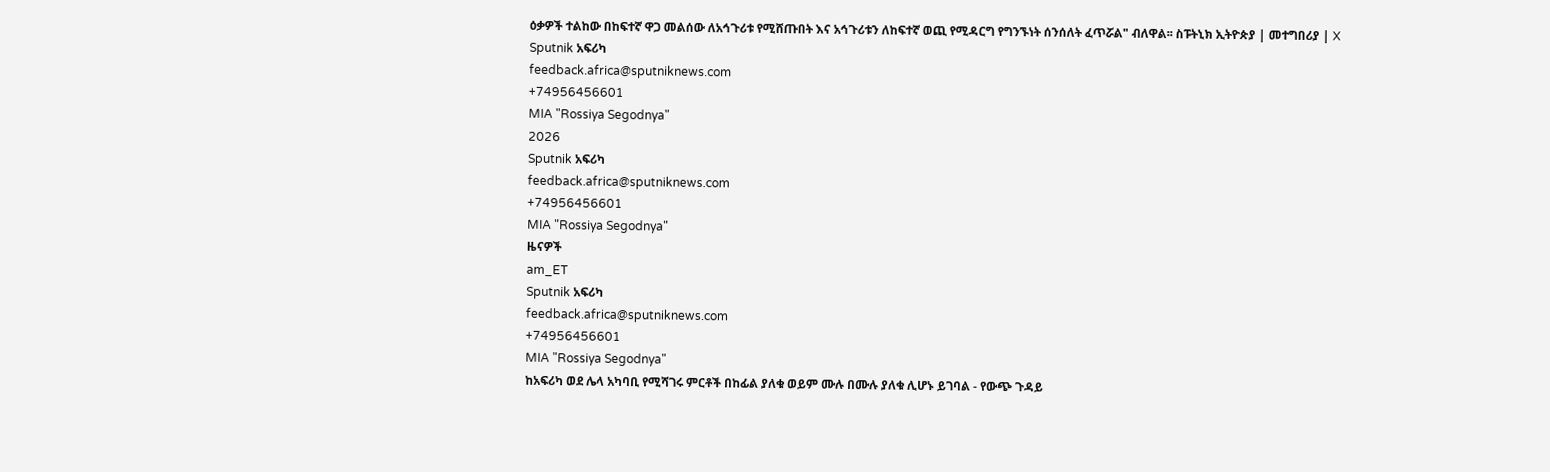ዕቃዎች ተልከው በከፍተኛ ዋጋ መልሰው ለአኅጉሪቱ የሚሸጡበት እና አኅጉሪቱን ለከፍተኛ ወጪ የሚዳርግ የግንኙነት ሰንሰለት ፈጥሯል" ብለዋል፡፡ ስፑትኒክ ኢትዮጵያ | መተግበሪያ | X
Sputnik አፍሪካ
feedback.africa@sputniknews.com
+74956456601
MIA "Rossiya Segodnya"
2026
Sputnik አፍሪካ
feedback.africa@sputniknews.com
+74956456601
MIA "Rossiya Segodnya"
ዜናዎች
am_ET
Sputnik አፍሪካ
feedback.africa@sputniknews.com
+74956456601
MIA "Rossiya Segodnya"
ከአፍሪካ ወደ ሌላ አካባቢ የሚሻገሩ ምርቶች በከፊል ያለቁ ወይም ሙሉ በሙሉ ያለቁ ሊሆኑ ይገባል - የውጭ ጉዳይ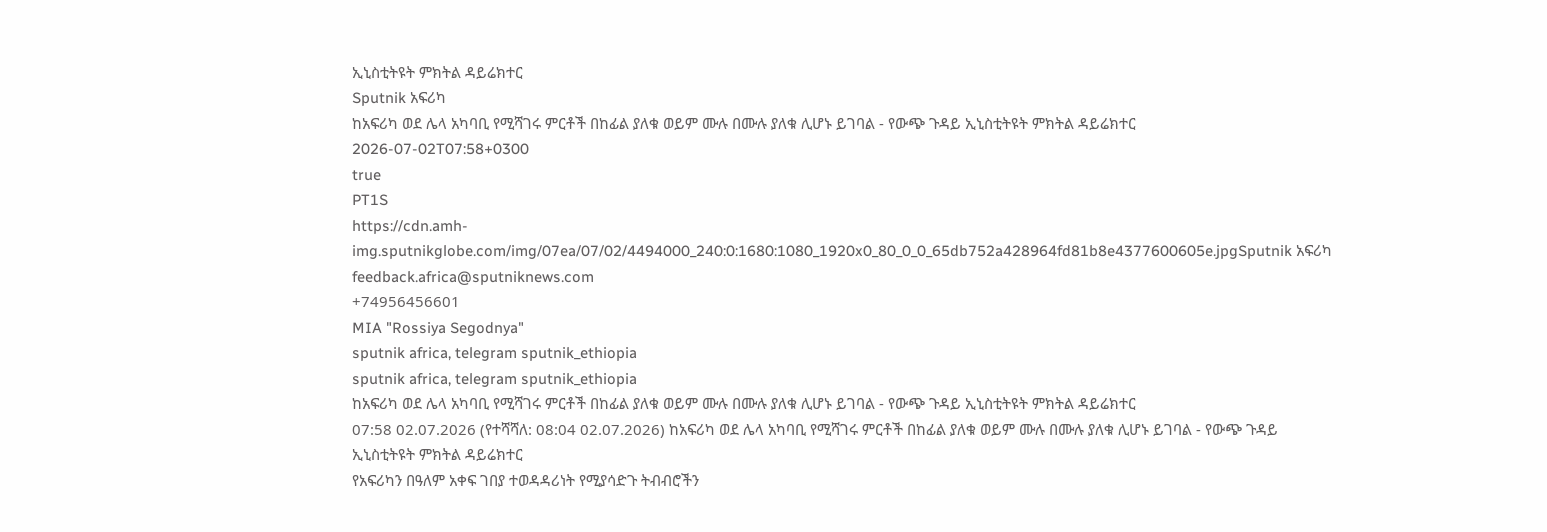ኢኒስቲትዩት ምክትል ዳይሬክተር
Sputnik አፍሪካ
ከአፍሪካ ወደ ሌላ አካባቢ የሚሻገሩ ምርቶች በከፊል ያለቁ ወይም ሙሉ በሙሉ ያለቁ ሊሆኑ ይገባል - የውጭ ጉዳይ ኢኒስቲትዩት ምክትል ዳይሬክተር
2026-07-02T07:58+0300
true
PT1S
https://cdn.amh-img.sputnikglobe.com/img/07ea/07/02/4494000_240:0:1680:1080_1920x0_80_0_0_65db752a428964fd81b8e4377600605e.jpgSputnik አፍሪካ
feedback.africa@sputniknews.com
+74956456601
MIA "Rossiya Segodnya"
sputnik africa, telegram sputnik_ethiopia
sputnik africa, telegram sputnik_ethiopia
ከአፍሪካ ወደ ሌላ አካባቢ የሚሻገሩ ምርቶች በከፊል ያለቁ ወይም ሙሉ በሙሉ ያለቁ ሊሆኑ ይገባል - የውጭ ጉዳይ ኢኒስቲትዩት ምክትል ዳይሬክተር
07:58 02.07.2026 (የተሻሻለ: 08:04 02.07.2026) ከአፍሪካ ወደ ሌላ አካባቢ የሚሻገሩ ምርቶች በከፊል ያለቁ ወይም ሙሉ በሙሉ ያለቁ ሊሆኑ ይገባል - የውጭ ጉዳይ ኢኒስቲትዩት ምክትል ዳይሬክተር
የአፍሪካን በዓለም አቀፍ ገበያ ተወዳዳሪነት የሚያሳድጉ ትብብሮችን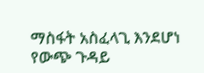ማስፋት አስፈላጊ እንደሆነ የውጭ ጉዳይ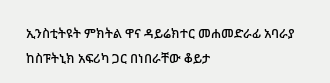ኢንስቲትዩት ምክትል ዋና ዳይሬክተር መሐመድራፊ አባራያ ከስፑትኒክ አፍሪካ ጋር በነበራቸው ቆይታ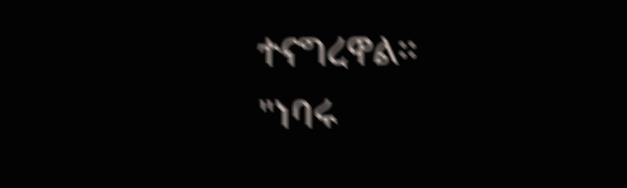ተናግረዋል።
"ነባሩ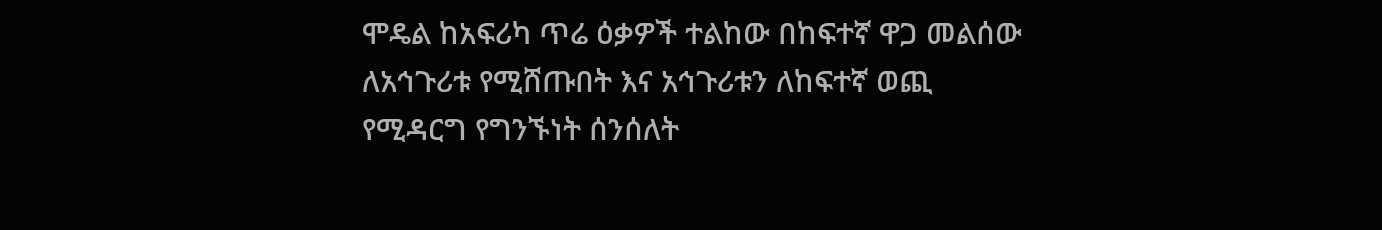ሞዴል ከአፍሪካ ጥሬ ዕቃዎች ተልከው በከፍተኛ ዋጋ መልሰው ለአኅጉሪቱ የሚሸጡበት እና አኅጉሪቱን ለከፍተኛ ወጪ የሚዳርግ የግንኙነት ሰንሰለት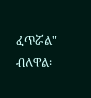ፈጥሯል" ብለዋል፡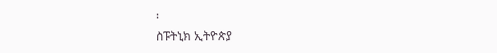፡
ስፑትኒክ ኢትዮጵያ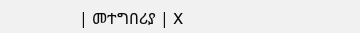| መተግበሪያ | X